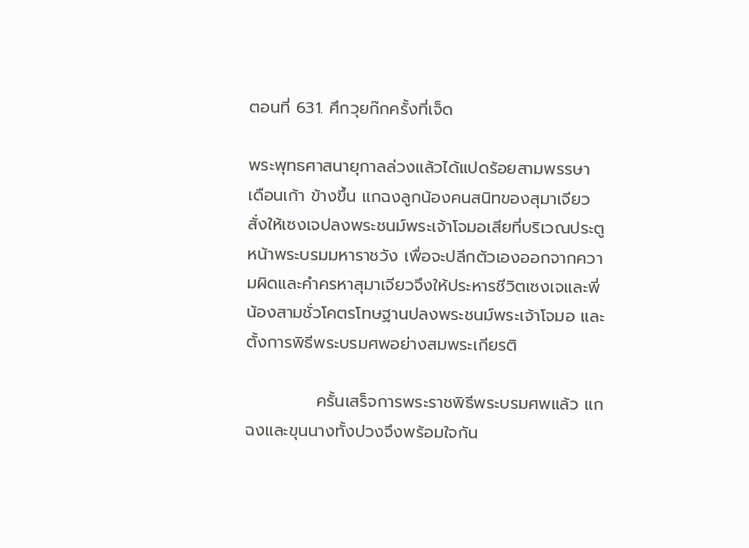ตอนที่ 631. ศึกวุยก๊กครั้งที่เจ็ด

พระพุทธศาสนายุกาลล่วงแล้วได้แปดร้อยสามพรรษา เดือนเก้า ข้างขึ้น แกฉงลูกน้องคนสนิทของสุมาเจียวสั่งให้เซงเจปลงพระชนม์พระเจ้าโจมอเสียที่บริเวณประตูหน้าพระบรมมหาราชวัง เพื่อจะปลีกตัวเองออกจากความผิดและคำครหาสุมาเจียวจึงให้ประหารชีวิตเซงเจและพี่น้องสามชั่วโคตรโทษฐานปลงพระชนม์พระเจ้าโจมอ และตั้งการพิธีพระบรมศพอย่างสมพระเกียรติ

            ครั้นเสร็จการพระราชพิธีพระบรมศพแล้ว แกฉงและขุนนางทั้งปวงจึงพร้อมใจกัน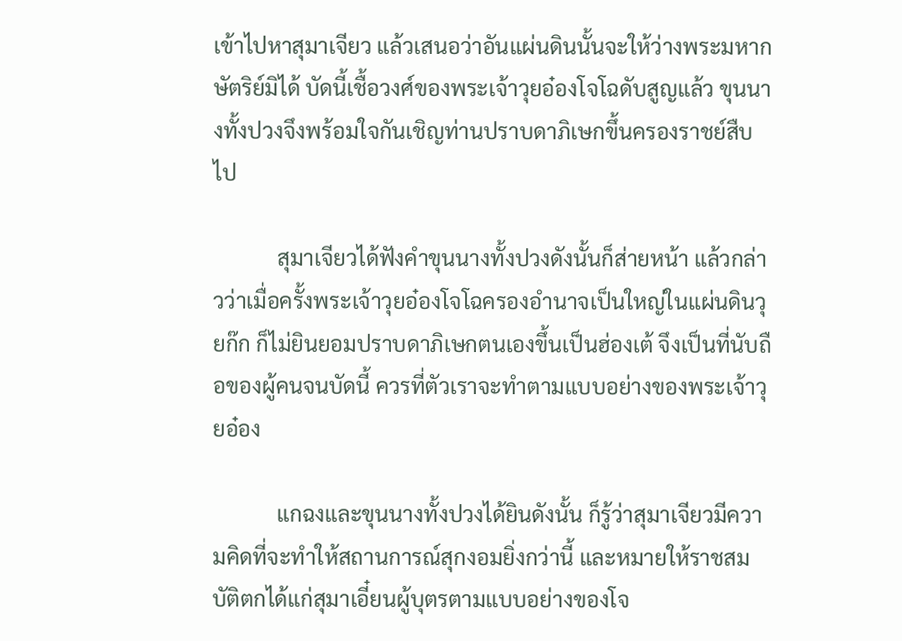เข้าไปหาสุมาเจียว แล้วเสนอว่าอันแผ่นดินนั้นจะให้ว่างพระมหากษัตริย์มิได้ บัดนี้เชื้อวงศ์ของพระเจ้าวุยอ๋องโจโฉดับสูญแล้ว ขุนนางทั้งปวงจึงพร้อมใจกันเชิญท่านปราบดาภิเษกขึ้นครองราชย์สืบไป

            สุมาเจียวได้ฟังคำขุนนางทั้งปวงดังนั้นก็ส่ายหน้า แล้วกล่าวว่าเมื่อครั้งพระเจ้าวุยอ๋องโจโฉครองอำนาจเป็นใหญ่ในแผ่นดินวุยก๊ก ก็ไม่ยินยอมปราบดาภิเษกตนเองขึ้นเป็นฮ่องเต้ จึงเป็นที่นับถือของผู้คนจนบัดนี้ ควรที่ตัวเราจะทำตามแบบอย่างของพระเจ้าวุยอ๋อง

            แกฉงและขุนนางทั้งปวงได้ยินดังนั้น ก็รู้ว่าสุมาเจียวมีความคิดที่จะทำให้สถานการณ์สุกงอมยิ่งกว่านี้ และหมายให้ราชสมบัติตกได้แก่สุมาเอี๋ยนผู้บุตรตามแบบอย่างของโจ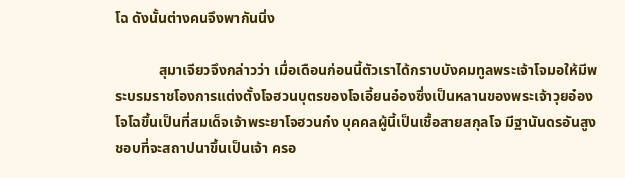โฉ ดังนั้นต่างคนจึงพากันนิ่ง

            สุมาเจียวจึงกล่าวว่า เมื่อเดือนก่อนนี้ตัวเราได้กราบบังคมทูลพระเจ้าโจมอให้มีพระบรมราชโองการแต่งตั้งโจฮวนบุตรของโจเอี้ยนอ๋องซึ่งเป็นหลานของพระเจ้าวุยอ๋องโจโฉขึ้นเป็นที่สมเด็จเจ้าพระยาโจฮวนก๋ง บุคคลผู้นี้เป็นเชื้อสายสกุลโจ มีฐานันดรอันสูง ชอบที่จะสถาปนาขึ้นเป็นเจ้า ครอ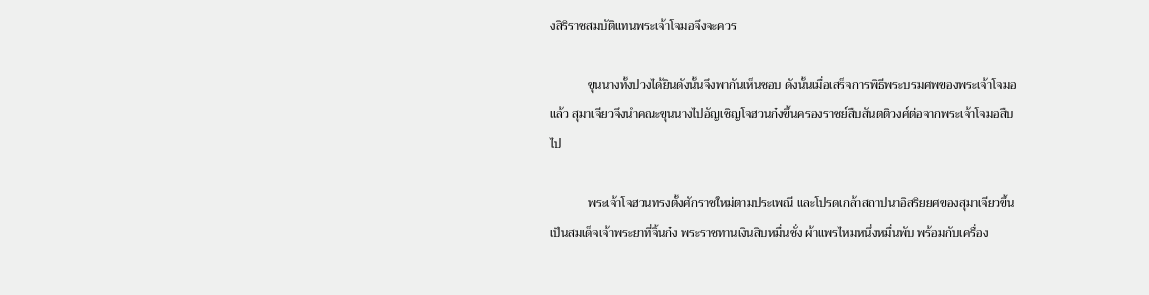งสิริราชสมบัติแทนพระเจ้าโจมอจึงจะควร

            ขุนนางทั้งปวงได้ยินดังนั้นจึงพากันเห็นชอบ ดังนั้นเมื่อเสร็จการพิธีพระบรมศพของพระเจ้าโจมอแล้ว สุมาเจียวจึงนำคณะขุนนางไปอัญเชิญโจฮวนก๋งขึ้นครองราชย์สืบสันตติวงศ์ต่อจากพระเจ้าโจมอสืบไป

            พระเจ้าโจฮวนทรงตั้งศักราชใหม่ตามประเพณี และโปรดเกล้าสถาปนาอิสริยยศของสุมาเจียวขึ้นเป็นสมเด็จเจ้าพระยาที่จิ้นก๋ง พระราชทานเงินสิบหมื่นชั่ง ผ้าแพรไหมหนึ่งหมื่นพับ พร้อมกับเครื่อง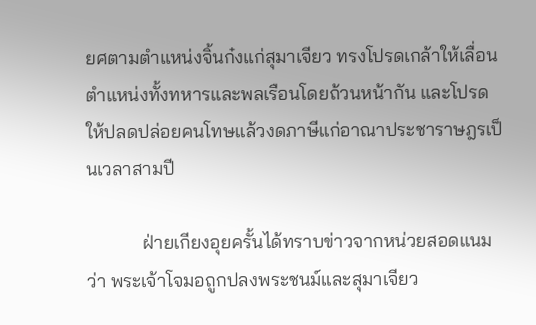ยศตามตำแหน่งจิ้นก๋งแก่สุมาเจียว ทรงโปรดเกล้าให้เลื่อนตำแหน่งทั้งทหารและพลเรือนโดยถ้วนหน้ากัน และโปรดให้ปลดปล่อยคนโทษแล้วงดภาษีแก่อาณาประชาราษฎรเป็นเวลาสามปี

            ฝ่ายเกียงอุยครั้นได้ทราบข่าวจากหน่วยสอดแนมว่า พระเจ้าโจมอถูกปลงพระชนม์และสุมาเจียว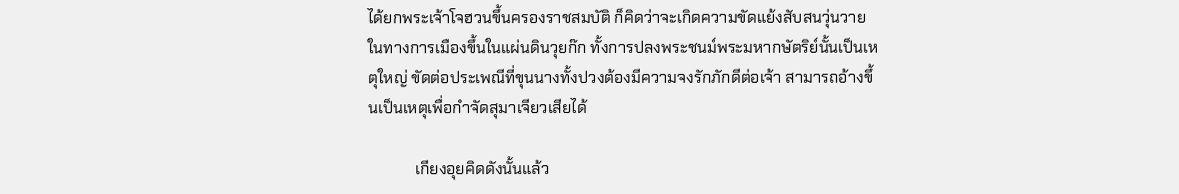ได้ยกพระเจ้าโจฮวนขึ้นครองราชสมบัติ ก็คิดว่าจะเกิดความขัดแย้งสับสนวุ่นวายในทางการเมืองขึ้นในแผ่นดินวุยก๊ก ทั้งการปลงพระชนม์พระมหากษัตริย์นั้นเป็นเหตุใหญ่ ขัดต่อประเพณีที่ขุนนางทั้งปวงต้องมีความจงรักภักดีต่อเจ้า สามารถอ้างขึ้นเป็นเหตุเพื่อกำจัดสุมาเจียวเสียได้

            เกียงอุยคิดดังนั้นแล้ว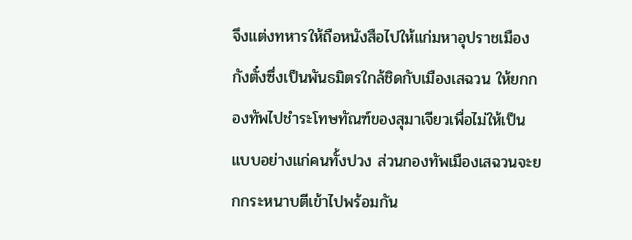จึงแต่งทหารให้ถือหนังสือไปให้แก่มหาอุปราชเมืองกังตั๋งซึ่งเป็นพันธมิตรใกล้ชิดกับเมืองเสฉวน ให้ยกกองทัพไปชำระโทษทัณฑ์ของสุมาเจียวเพื่อไม่ให้เป็นแบบอย่างแก่คนทั้งปวง ส่วนกองทัพเมืองเสฉวนจะยกกระหนาบตีเข้าไปพร้อมกัน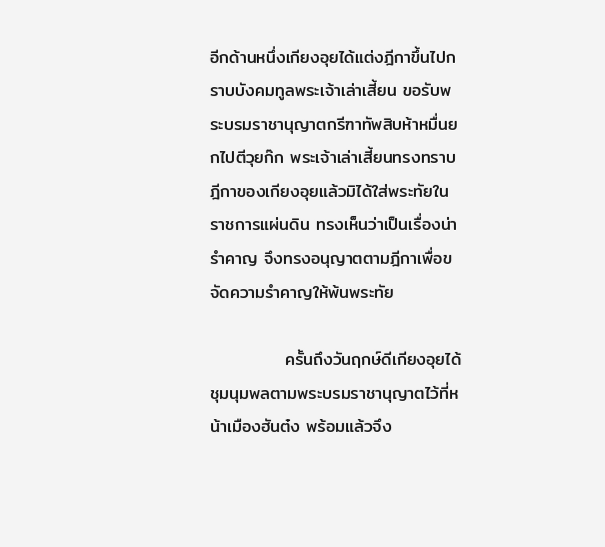อีกด้านหนึ่งเกียงอุยได้แต่งฎีกาขึ้นไปกราบบังคมทูลพระเจ้าเล่าเสี้ยน ขอรับพระบรมราชานุญาตกรีฑาทัพสิบห้าหมื่นยกไปตีวุยก๊ก พระเจ้าเล่าเสี้ยนทรงทราบฎีกาของเกียงอุยแล้วมิได้ใส่พระทัยในราชการแผ่นดิน ทรงเห็นว่าเป็นเรื่องน่ารำคาญ จึงทรงอนุญาตตามฎีกาเพื่อขจัดความรำคาญให้พ้นพระทัย

            ครั้นถึงวันฤกษ์ดีเกียงอุยได้ชุมนุมพลตามพระบรมราชานุญาตไว้ที่หน้าเมืองฮันต๋ง พร้อมแล้วจึง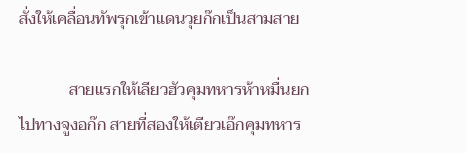สั่งให้เคลื่อนทัพรุกเข้าแดนวุยก๊กเป็นสามสาย

            สายแรกให้เลียวฮัวคุมทหารห้าหมื่นยกไปทางจูงอก๊ก สายที่สองให้เตียวเอ๊กคุมทหาร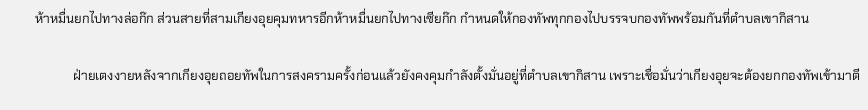ห้าหมื่นยกไปทางล่อก๊ก ส่วนสายที่สามเกียงอุยคุมทหารอีกห้าหมื่นยกไปทางเซียก๊ก กำหนดให้กองทัพทุกกองไปบรรจบกองทัพพร้อมกันที่ตำบลเขากิสาน

            ฝ่ายเตงงายหลังจากเกียงอุยถอยทัพในการสงครามครั้งก่อนแล้วยังคงคุมกำลังตั้งมั่นอยู่ที่ตำบลเขากิสาน เพราะเชื่อมั่นว่าเกียงอุยจะต้องยกกองทัพเข้ามาตี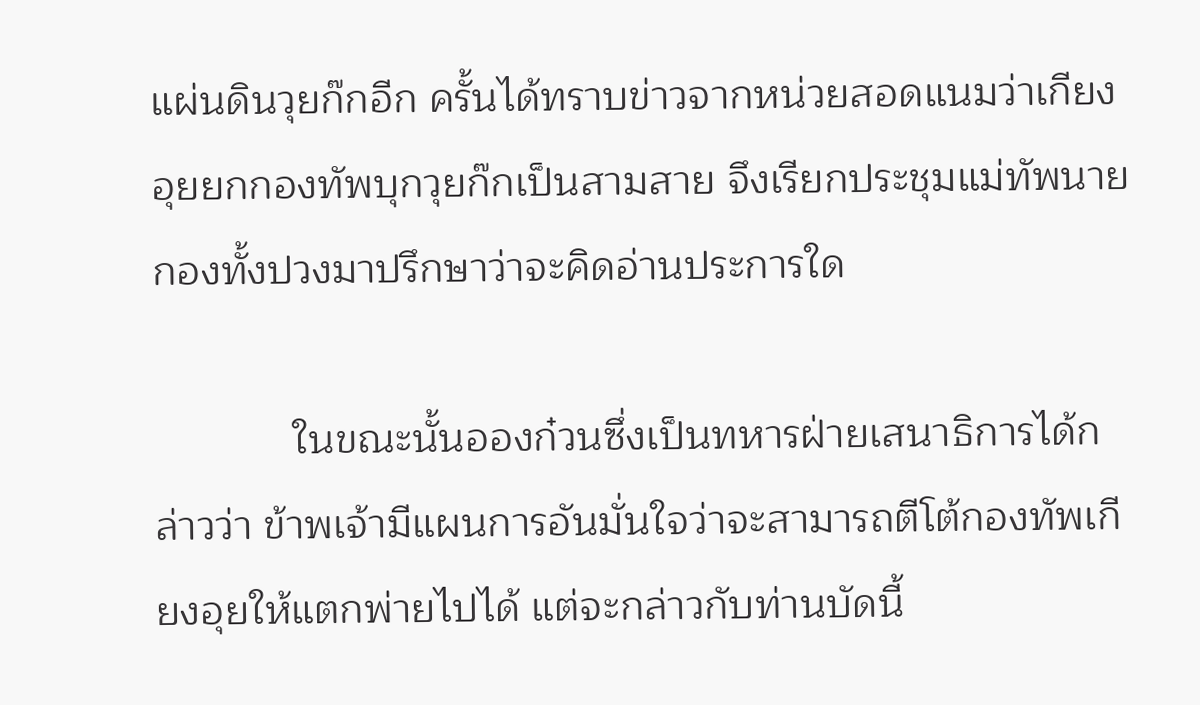แผ่นดินวุยก๊กอีก ครั้นได้ทราบข่าวจากหน่วยสอดแนมว่าเกียงอุยยกกองทัพบุกวุยก๊กเป็นสามสาย จึงเรียกประชุมแม่ทัพนายกองทั้งปวงมาปรึกษาว่าจะคิดอ่านประการใด

            ในขณะนั้นอองก๋วนซึ่งเป็นทหารฝ่ายเสนาธิการได้กล่าวว่า ข้าพเจ้ามีแผนการอันมั่นใจว่าจะสามารถตีโต้กองทัพเกียงอุยให้แตกพ่ายไปได้ แต่จะกล่าวกับท่านบัดนี้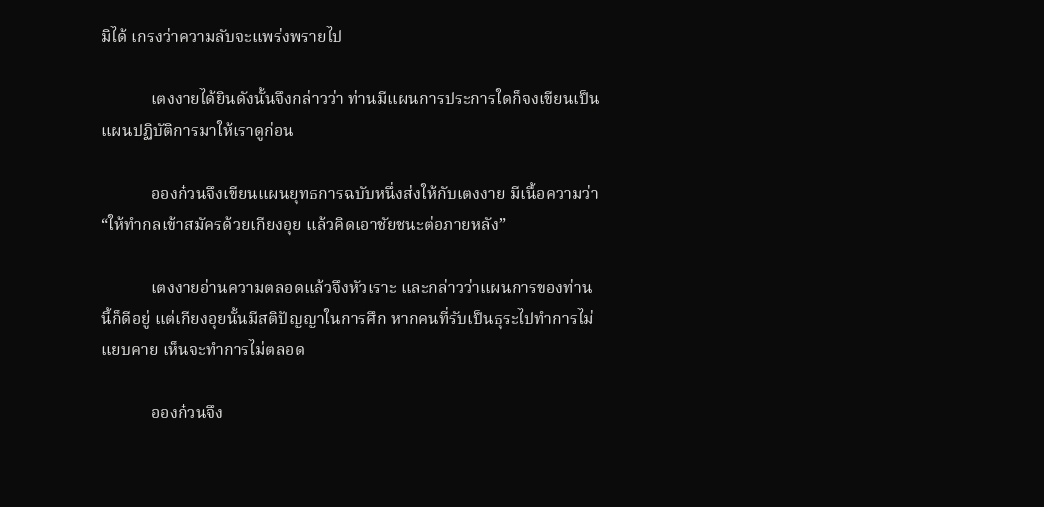มิได้ เกรงว่าความลับจะแพร่งพรายไป

            เตงงายได้ยินดังนั้นจึงกล่าวว่า ท่านมีแผนการประการใดก็จงเขียนเป็นแผนปฏิบัติการมาให้เราดูก่อน

            อองก๋วนจึงเขียนแผนยุทธการฉบับหนึ่งส่งให้กับเตงงาย มีเนื้อความว่า “ให้ทำกลเข้าสมัครด้วยเกียงอุย แล้วคิดเอาชัยชนะต่อภายหลัง”

            เตงงายอ่านความตลอดแล้วจึงหัวเราะ และกล่าวว่าแผนการของท่านนี้ก็ดีอยู่ แต่เกียงอุยนั้นมีสติปัญญาในการศึก หากคนที่รับเป็นธุระไปทำการไม่แยบคาย เห็นจะทำการไม่ตลอด

            อองก๋วนจึง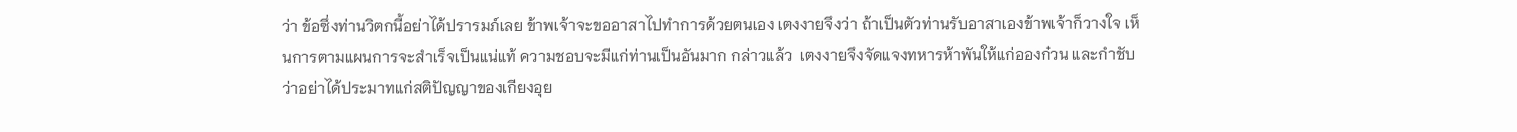ว่า ข้อซึ่งท่านวิตกนี้อย่าได้ปรารมภ์เลย ข้าพเจ้าจะขออาสาไปทำการด้วยตนเอง เตงงายจึงว่า ถ้าเป็นตัวท่านรับอาสาเองข้าพเจ้าก็วางใจ เห็นการตามแผนการจะสำเร็จเป็นแน่แท้ ความชอบจะมีแก่ท่านเป็นอันมาก กล่าวแล้ว  เตงงายจึงจัดแจงทหารห้าพันให้แก่อองก๋วน และกำชับว่าอย่าได้ประมาทแก่สติปัญญาของเกียงอุย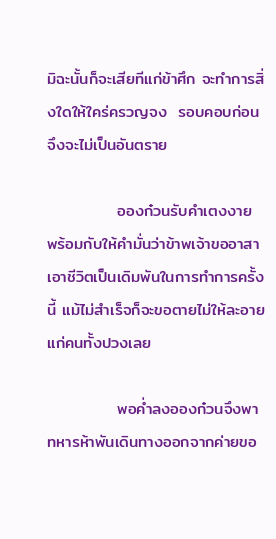มิฉะนั้นก็จะเสียทีแก่ข้าศึก จะทำการสิ่งใดให้ใคร่ครวญจง  รอบคอบก่อนจึงจะไม่เป็นอันตราย

            อองก๋วนรับคำเตงงาย พร้อมกับให้คำมั่นว่าข้าพเจ้าขออาสาเอาชีวิตเป็นเดิมพันในการทำการครั้งนี้ แม้ไม่สำเร็จก็จะขอตายไม่ให้ละอายแก่คนทั้งปวงเลย

            พอค่ำลงอองก๋วนจึงพาทหารห้าพันเดินทางออกจากค่ายขอ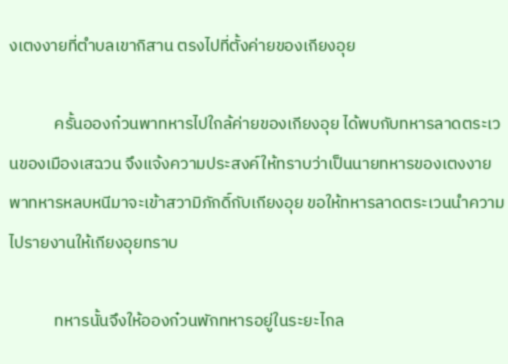งเตงงายที่ตำบลเขากิสาน ตรงไปที่ตั้งค่ายของเกียงอุย

            ครั้นอองก๋วนพาทหารไปใกล้ค่ายของเกียงอุย ได้พบกับทหารลาดตระเวนของเมืองเสฉวน จึงแจ้งความประสงค์ให้ทราบว่าเป็นนายทหารของเตงงายพาทหารหลบหนีมาจะเข้าสวามิภักดิ์กับเกียงอุย ขอให้ทหารลาดตระเวนนำความไปรายงานให้เกียงอุยทราบ

            ทหารนั้นจึงให้อองก๋วนพักทหารอยู่ในระยะไกล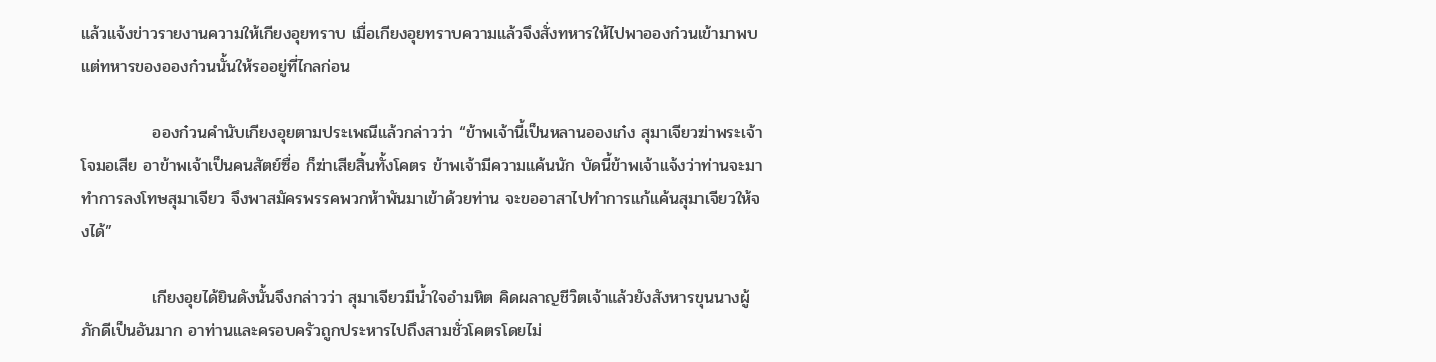แล้วแจ้งข่าวรายงานความให้เกียงอุยทราบ เมื่อเกียงอุยทราบความแล้วจึงสั่งทหารให้ไปพาอองก๋วนเข้ามาพบ แต่ทหารของอองก๋วนนั้นให้รออยู่ที่ไกลก่อน

            อองก๋วนคำนับเกียงอุยตามประเพณีแล้วกล่าวว่า “ข้าพเจ้านี้เป็นหลานอองเก๋ง สุมาเจียวฆ่าพระเจ้าโจมอเสีย อาข้าพเจ้าเป็นคนสัตย์ซื่อ ก็ฆ่าเสียสิ้นทั้งโคตร ข้าพเจ้ามีความแค้นนัก บัดนี้ข้าพเจ้าแจ้งว่าท่านจะมาทำการลงโทษสุมาเจียว จึงพาสมัครพรรคพวกห้าพันมาเข้าด้วยท่าน จะขออาสาไปทำการแก้แค้นสุมาเจียวให้จงได้”

            เกียงอุยได้ยินดังนั้นจึงกล่าวว่า สุมาเจียวมีน้ำใจอำมหิต คิดผลาญชีวิตเจ้าแล้วยังสังหารขุนนางผู้ภักดีเป็นอันมาก อาท่านและครอบครัวถูกประหารไปถึงสามชั่วโคตรโดยไม่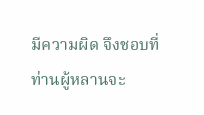มีความผิด จึงชอบที่ท่านผู้หลานจะ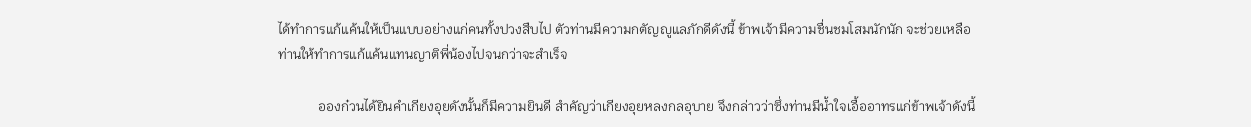ได้ทำการแก้แค้นให้เป็นแบบอย่างแก่คนทั้งปวงสืบไป ตัวท่านมีความกตัญญูแลภักดีดังนี้ ข้าพเจ้ามีความชื่นชมโสมนักนัก จะช่วยเหลือท่านให้ทำการแก้แค้นแทนญาติพี่น้องไปจนกว่าจะสำเร็จ

            อองก๋วนได้ยินคำเกียงอุยดังนั้นก็มีความยินดี สำคัญว่าเกียงอุยหลงกลอุบาย จึงกล่าวว่าซึ่งท่านมีน้ำใจเอื้ออาทรแก่ข้าพเจ้าดังนี้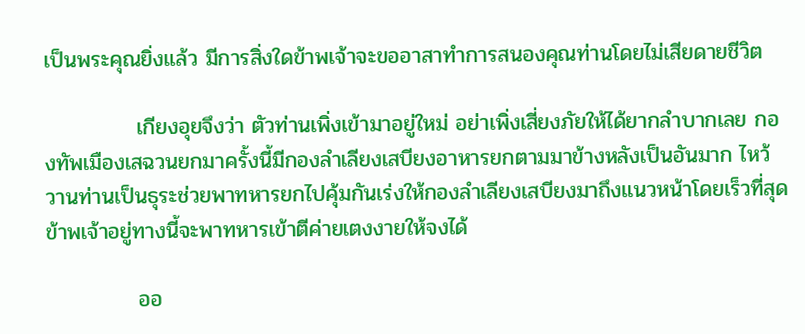เป็นพระคุณยิ่งแล้ว มีการสิ่งใดข้าพเจ้าจะขออาสาทำการสนองคุณท่านโดยไม่เสียดายชีวิต

            เกียงอุยจึงว่า ตัวท่านเพิ่งเข้ามาอยู่ใหม่ อย่าเพิ่งเสี่ยงภัยให้ได้ยากลำบากเลย กองทัพเมืองเสฉวนยกมาครั้งนี้มีกองลำเลียงเสบียงอาหารยกตามมาข้างหลังเป็นอันมาก ไหว้วานท่านเป็นธุระช่วยพาทหารยกไปคุ้มกันเร่งให้กองลำเลียงเสบียงมาถึงแนวหน้าโดยเร็วที่สุด ข้าพเจ้าอยู่ทางนี้จะพาทหารเข้าตีค่ายเตงงายให้จงได้

            ออ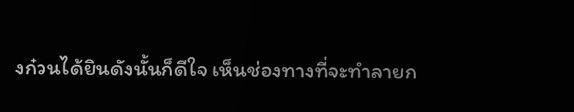งก๋วนได้ยินดังนั้นก็ดีใจ เห็นช่องทางที่จะทำลายก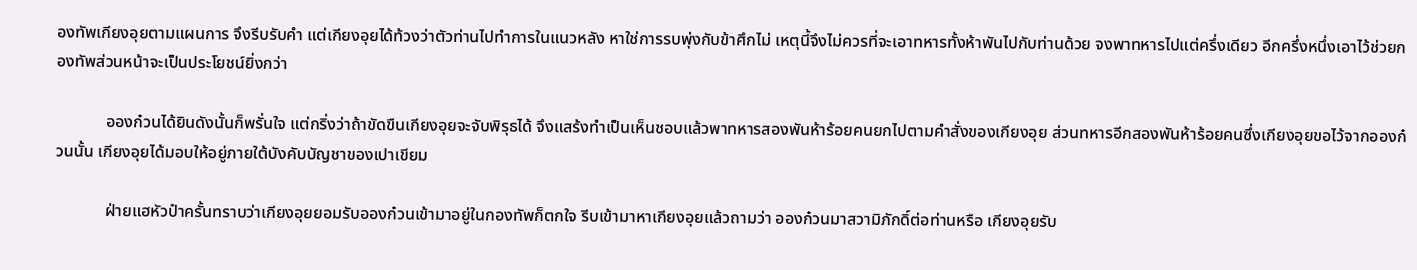องทัพเกียงอุยตามแผนการ จึงรีบรับคำ แต่เกียงอุยได้ท้วงว่าตัวท่านไปทำการในแนวหลัง หาใช่การรบพุ่งกับข้าศึกไม่ เหตุนี้จึงไม่ควรที่จะเอาทหารทั้งห้าพันไปกับท่านด้วย จงพาทหารไปแต่ครึ่งเดียว อีกครึ่งหนึ่งเอาไว้ช่วยกองทัพส่วนหน้าจะเป็นประโยชน์ยิ่งกว่า

            อองก๋วนได้ยินดังนั้นก็พรั่นใจ แต่กริ่งว่าถ้าขัดขืนเกียงอุยจะจับพิรุธได้ จึงแสร้งทำเป็นเห็นชอบแล้วพาทหารสองพันห้าร้อยคนยกไปตามคำสั่งของเกียงอุย ส่วนทหารอีกสองพันห้าร้อยคนซึ่งเกียงอุยขอไว้จากอองก๋วนนั้น เกียงอุยได้มอบให้อยู่ภายใต้บังคับบัญชาของเปาเขียม

            ฝ่ายแฮหัวป๋าครั้นทราบว่าเกียงอุยยอมรับอองก๋วนเข้ามาอยู่ในกองทัพก็ตกใจ รีบเข้ามาหาเกียงอุยแล้วถามว่า อองก๋วนมาสวามิภักดิ์ต่อท่านหรือ เกียงอุยรับ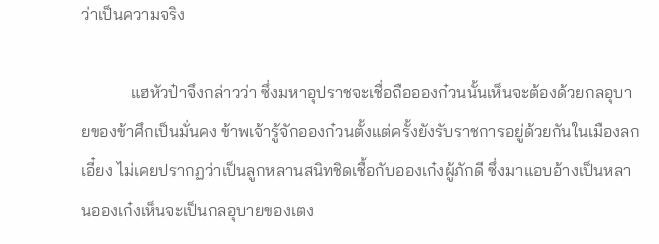ว่าเป็นความจริง

            แฮหัวป๋าจึงกล่าวว่า ซึ่งมหาอุปราชจะเชื่อถืออองก๋วนนั้นเห็นจะต้องด้วยกลอุบายของข้าศึกเป็นมั่นคง ข้าพเจ้ารู้จักอองก๋วนตั้งแต่ครั้งยังรับราชการอยู่ด้วยกันในเมืองลกเอี๋ยง ไม่เคยปรากฏว่าเป็นลูกหลานสนิทชิดเชื้อกับอองเก๋งผู้ภักดี ซึ่งมาแอบอ้างเป็นหลานอองเก๋งเห็นจะเป็นกลอุบายของเตง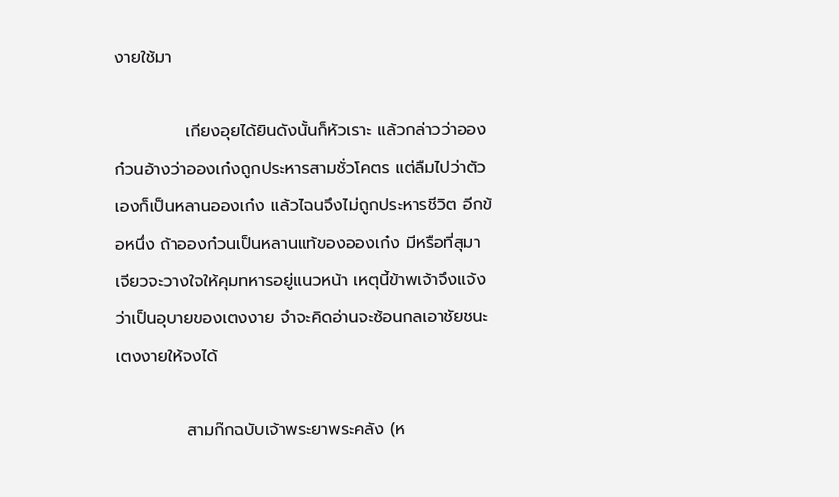งายใช้มา

            เกียงอุยได้ยินดังนั้นก็หัวเราะ แล้วกล่าวว่าอองก๋วนอ้างว่าอองเก๋งถูกประหารสามชั่วโคตร แต่ลืมไปว่าตัวเองก็เป็นหลานอองเก๋ง แล้วไฉนจึงไม่ถูกประหารชีวิต อีกข้อหนึ่ง ถ้าอองก๋วนเป็นหลานแท้ของอองเก๋ง มีหรือที่สุมาเจียวจะวางใจให้คุมทหารอยู่แนวหน้า เหตุนี้ข้าพเจ้าจึงแจ้งว่าเป็นอุบายของเตงงาย จำจะคิดอ่านจะซ้อนกลเอาชัยชนะเตงงายให้จงได้

            สามก๊กฉบับเจ้าพระยาพระคลัง (ห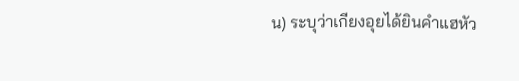น) ระบุว่าเกียงอุยได้ยินคำแฮหัว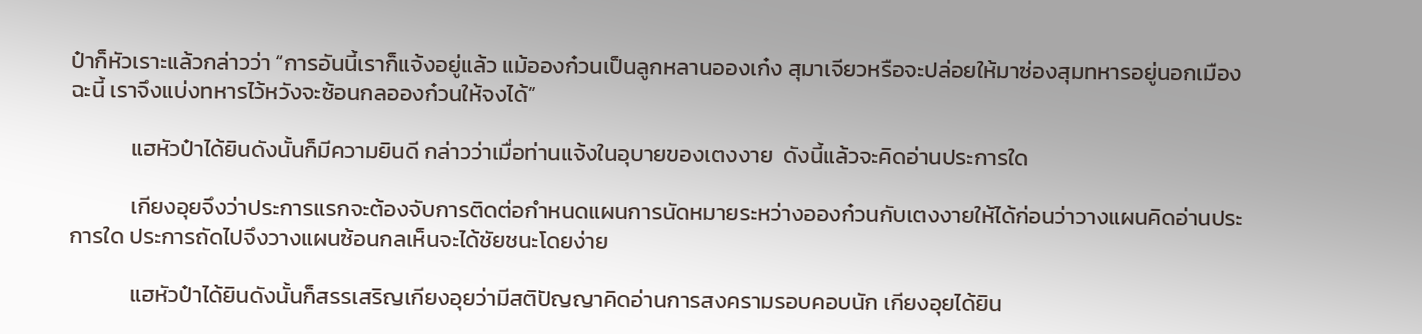ป๋าก็หัวเราะแล้วกล่าวว่า “การอันนี้เราก็แจ้งอยู่แล้ว แม้อองก๋วนเป็นลูกหลานอองเก๋ง สุมาเจียวหรือจะปล่อยให้มาซ่องสุมทหารอยู่นอกเมืองฉะนี้ เราจึงแบ่งทหารไว้หวังจะซ้อนกลอองก๋วนให้จงได้”

            แฮหัวป๋าได้ยินดังนั้นก็มีความยินดี กล่าวว่าเมื่อท่านแจ้งในอุบายของเตงงาย  ดังนี้แล้วจะคิดอ่านประการใด

            เกียงอุยจึงว่าประการแรกจะต้องจับการติดต่อกำหนดแผนการนัดหมายระหว่างอองก๋วนกับเตงงายให้ได้ก่อนว่าวางแผนคิดอ่านประการใด ประการถัดไปจึงวางแผนซ้อนกลเห็นจะได้ชัยชนะโดยง่าย

            แฮหัวป๋าได้ยินดังนั้นก็สรรเสริญเกียงอุยว่ามีสติปัญญาคิดอ่านการสงครามรอบคอบนัก เกียงอุยได้ยิน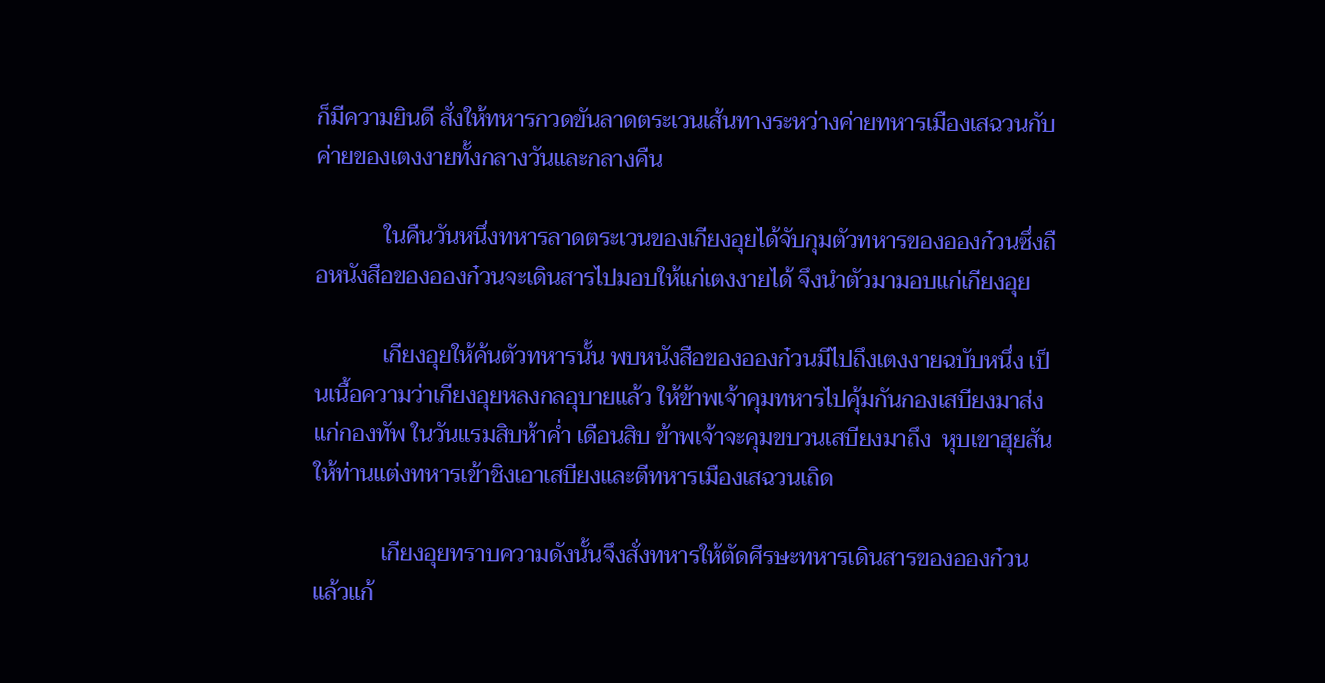ก็มีความยินดี สั่งให้ทหารกวดขันลาดตระเวนเส้นทางระหว่างค่ายทหารเมืองเสฉวนกับค่ายของเตงงายทั้งกลางวันและกลางคืน

            ในคืนวันหนึ่งทหารลาดตระเวนของเกียงอุยได้จับกุมตัวทหารของอองก๋วนซึ่งถือหนังสือของอองก๋วนจะเดินสารไปมอบให้แก่เตงงายได้ จึงนำตัวมามอบแก่เกียงอุย

            เกียงอุยให้ค้นตัวทหารนั้น พบหนังสือของอองก๋วนมีไปถึงเตงงายฉบับหนึ่ง เป็นเนื้อความว่าเกียงอุยหลงกลอุบายแล้ว ให้ข้าพเจ้าคุมทหารไปคุ้มกันกองเสบียงมาส่งแก่กองทัพ ในวันแรมสิบห้าค่ำ เดือนสิบ ข้าพเจ้าจะคุมขบวนเสบียงมาถึง  หุบเขาฮุยสัน ให้ท่านแต่งทหารเข้าชิงเอาเสบียงและตีทหารเมืองเสฉวนเถิด

            เกียงอุยทราบความดังนั้นจึงสั่งทหารให้ตัดศีรษะทหารเดินสารของอองก๋วน แล้วแก้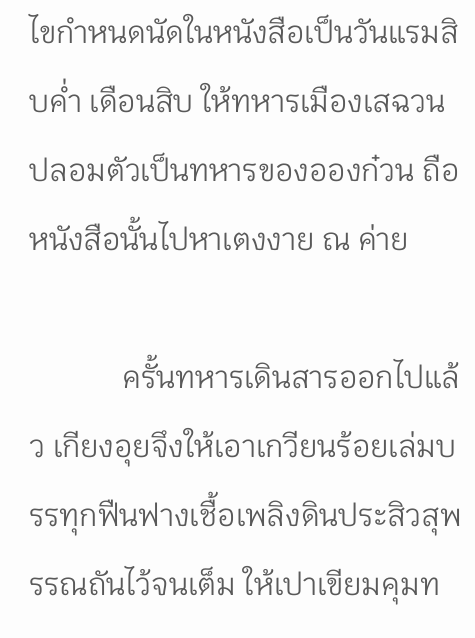ไขกำหนดนัดในหนังสือเป็นวันแรมสิบค่ำ เดือนสิบ ให้ทหารเมืองเสฉวนปลอมตัวเป็นทหารของอองก๋วน ถือหนังสือนั้นไปหาเตงงาย ณ ค่าย

            ครั้นทหารเดินสารออกไปแล้ว เกียงอุยจึงให้เอาเกวียนร้อยเล่มบรรทุกฟืนฟางเชื้อเพลิงดินประสิวสุพรรณถันไว้จนเต็ม ให้เปาเขียมคุมท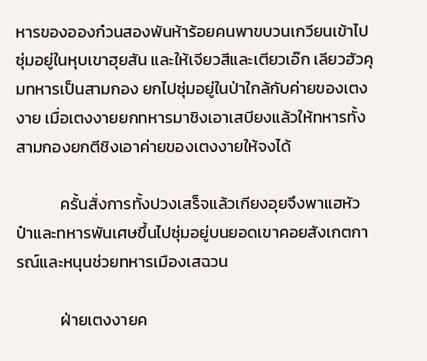หารของอองก๋วนสองพันห้าร้อยคนพาขบวนเกวียนเข้าไปซุ่มอยู่ในหุบเขาฮุยสัน และให้เจียวสีและเตียวเอ๊ก เลียวฮัวคุมทหารเป็นสามกอง ยกไปซุ่มอยู่ในป่าใกล้กับค่ายของเตงงาย เมื่อเตงงายยกทหารมาชิงเอาเสบียงแล้วให้ทหารทั้งสามกองยกตีชิงเอาค่ายของเตงงายให้จงได้

            ครั้นสั่งการทั้งปวงเสร็จแล้วเกียงอุยจึงพาแฮหัวป๋าและทหารพันเศษขึ้นไปซุ่มอยู่บนยอดเขาคอยสังเกตการณ์และหนุนช่วยทหารเมืองเสฉวน

            ฝ่ายเตงงายค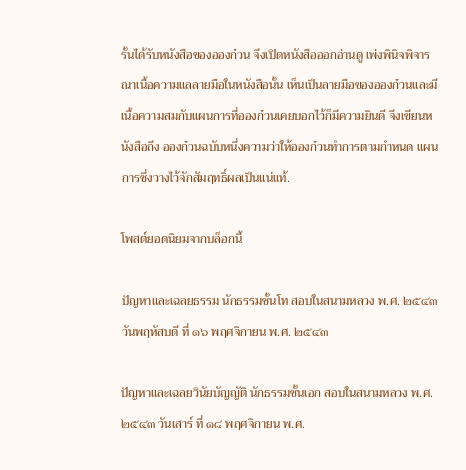รั้นได้รับหนังสือของอองก๋วน จึงเปิดหนังสือออกอ่านดู เพ่งพินิจพิจารณาเนื้อความแลลายมือในหนังสือนั้น เห็นเป็นลายมือของอองก๋วนและมีเนื้อความสมกับแผนการที่อองก๋วนเคยบอกไว้ก็มีความยินดี จึงเขียนหนังสือถึง อองก๋วนฉบับหนึ่งความว่าให้อองก๋วนทำการตามกำหนด แผนการซึ่งวางไว้จักสัมฤทธิ์ผลเป็นแน่แท้.

โพสต์ยอดนิยมจากบล็อกนี้

ปัญหาและเฉลยธรรม นักธรรมชั้นโท สอบในสนามหลวง พ.ศ. ๒๕๔๓ วันพฤหัสบดี ที่ ๑๖ พฤศจิกายน พ.ศ. ๒๕๔๓

ปัญหาและเฉลยวินัยบัญญัติ นักธรรมชั้นเอก สอบในสนามหลวง พ.ศ. ๒๕๔๓ วันเสาร์ ที่ ๑๘ พฤศจิกายน พ.ศ.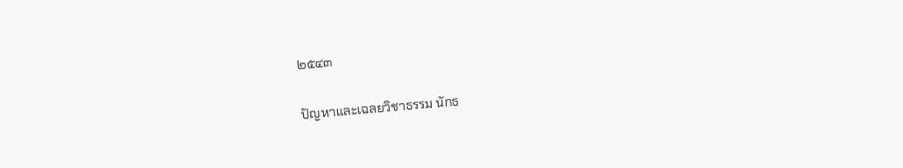๒๕๔๓

ปัญหาและเฉลยวิชาธรรม นักธ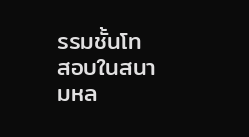รรมชั้นโท สอบในสนามหล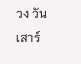วง วันเสาร์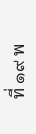ที่ ๑๙ พ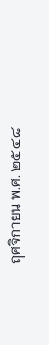ฤศจิกายน พ.ศ. ๒๕๔๘